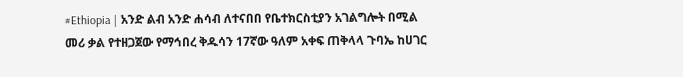#Ethiopia | አንድ ልብ አንድ ሐሳብ ለተናበበ የቤተክርስቲያን አገልግሎት በሚል መሪ ቃል የተዘጋጀው የማኅበረ ቅዱሳን 17ኛው ዓለም አቀፍ ጠቅላላ ጉባኤ ከሀገር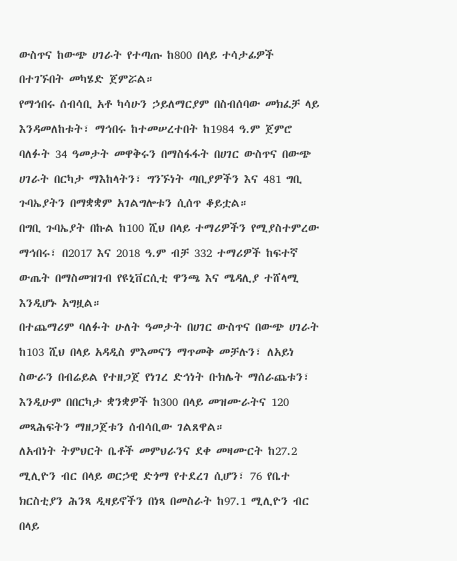ውስጥና ከውጭ ሀገራት የተጣጡ ከ800 በላይ ተሳታፊዎች በተገኙበት መካሄድ ጀምሯል።
የማኅበሩ ሰብሳቢ አቶ ካሳሁን ኃይለማርያም በስብሰባው መክፈቻ ላይ እንዳመለከቱት፣ ማኅበሩ ከተመሠረተበት ከ1984 ዓ.ም ጀምሮ ባለፉት 34 ዓመታት መዋቅሩን በማስፋፋት በሀገር ውስጥና በውጭ ሀገራት በርካታ ማእከላትን፣ ግንኙነት ጣቢያዎችን እና 481 ግቢ ጉባኤያትን በማቋቋም አገልግሎቱን ሲሰጥ ቆይቷል።
በግቢ ጉባኤያት በኩል ከ100 ሺህ በላይ ተማሪዎችን የሚያስተምረው ማኅበሩ፣ በ2017 እና 2018 ዓ.ም ብቻ 332 ተማሪዎች ከፍተኛ ውጤት በማስመዝገብ የዩኒቨርሲቲ ዋንጫ እና ሜዳሊያ ተሸላሚ እንዲሆኑ አግዟል።
በተጨማሪም ባለፉት ሁለት ዓመታት በሀገር ውስጥና በውጭ ሀገራት ከ103 ሺህ በላይ አዳዲስ ምእመናን ማጥመቅ መቻሉን፣ ለአይነ ስውራን በብሬይል የተዘጋጀ የነገረ ድኅነት ቡክሌት ማሰራጨቱን፣ እንዲሁም በበርካታ ቋንቋዎች ከ300 በላይ መዝሙራትና 120 መጻሕፍትን ማዘጋጀቱን ሰብሳቢው ገልጸዋል።
ለአብነት ትምህርት ቤቶች መምህራንና ደቀ መዛሙርት ከ27.2 ሚሊዮን ብር በላይ ወርኃዊ ድጎማ የተደረገ ሲሆን፣ 76 የቤተ ክርስቲያን ሕንጻ ዲዛይኖችን በነጻ በመስራት ከ97.1 ሚሊዮን ብር በላይ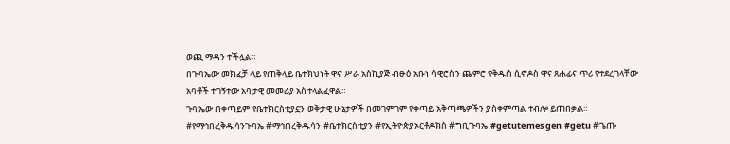ወጪ ማዳን ተችሏል።
በጉባኤው መክፈቻ ላይ የጠቅላይ ቤተክህነት ዋና ሥራ አስኪያጅ ብፁዕ አቡነ ሳዊሮስን ጨምሮ የቅዱስ ሲኖዶስ ዋና ጸሐፊና ጥሪ የተደረገላቸው አባቶች ተገኝተው አባታዊ መመሪያ አስተላልፈዋል።
ጉባኤው በቀጣይም የቤተክርስቲያኗን ወቅታዊ ሁኔታዎች በመገምገም የቀጣይ አቅጣጫዎችን ያስቀምጣል ተብሎ ይጠበቃል።
#የማኅበረቅዱሳንጉባኤ #ማኅበረቅዱሳን #ቤተክርስቲያን #የኢትዮጵያኦርቶዶክስ #ግቢጉባኤ #getutemesgen #getu #ጌጡ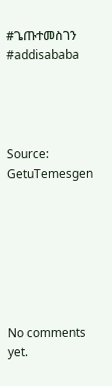#ጌጡተመስገን #addisababa




Source: GetuTemesgen







No comments yet.